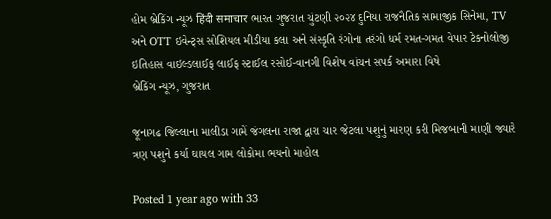હોમ બ્રેકિંગ ન્યૂઝ हिंदी समाचार ભારત ગુજરાત ચુંટણી ૨૦૨૪ દુનિયા રાજનૈતિક સામાજીક સિનેમા, TV અને OTT ઇવેન્ટ્સ સોશિયલ મીડીયા કલા અને સંસ્કૃતિ રંગોના તરંગો ધર્મ રમત-ગમત વેપાર ટેકનોલોજી ઇતિહાસ વાઇલ્ડલાઈફ લાઈફ સ્ટાઈલ રસોઈ-વાનગી વિશેષ વાંચન સપર્ક અમારા વિષે
બ્રેકિંગ ન્યૂઝ, ગુજરાત

જૂનાગઢ જિલ્લાના માલીડા ગામેં જંગલના રાજા દ્વારા ચાર જેટલા પશુનું મારણ કરી મિજબાની માણી જ્યારે ત્રણ પશુને કર્યા ઘાયલ ગામ લોકોમા ભયનો માહોલ

Posted 1 year ago with 33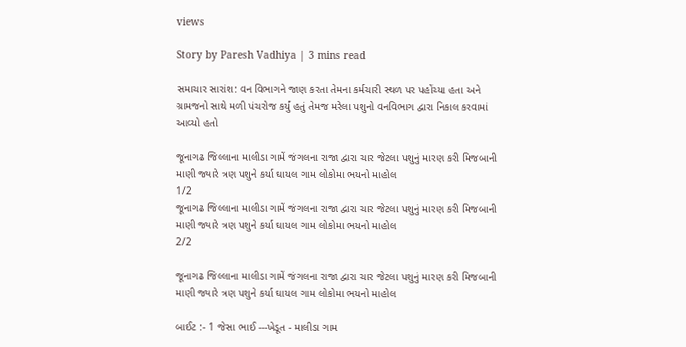views

Story by Paresh Vadhiya | 3 mins read

સમાચાર સારાંશ: વન વિભાગને જાણ કરતા તેમના કર્મચારી સ્થળ પર પહોંચ્યા હતા અને ગ્રામજનો સાથે મળી પંચરોજ કર્યું હતું તેમજ મરેલા પશુનો વનવિભાગ દ્વારા નિકાલ કરવામાં આવ્યો હતો

જૂનાગઢ જિલ્લાના માલીડા ગામેં જંગલના રાજા દ્વારા ચાર જેટલા પશુનું મારણ કરી મિજબાની માણી જ્યારે ત્રણ પશુને કર્યા ઘાયલ ગામ લોકોમા ભયનો માહોલ
1/2
જૂનાગઢ જિલ્લાના માલીડા ગામેં જંગલના રાજા દ્વારા ચાર જેટલા પશુનું મારણ કરી મિજબાની માણી જ્યારે ત્રણ પશુને કર્યા ઘાયલ ગામ લોકોમા ભયનો માહોલ
2/2

જૂનાગઢ જિલ્લાના માલીડા ગામેં જંગલના રાજા દ્વારા ચાર જેટલા પશુનું મારણ કરી મિજબાની માણી જ્યારે ત્રણ પશુને કર્યા ઘાયલ ગામ લોકોમા ભયનો માહોલ

બાઈટ :- 1 જેસા ભાઈ ---ખેડૂત - માલીડા ગામ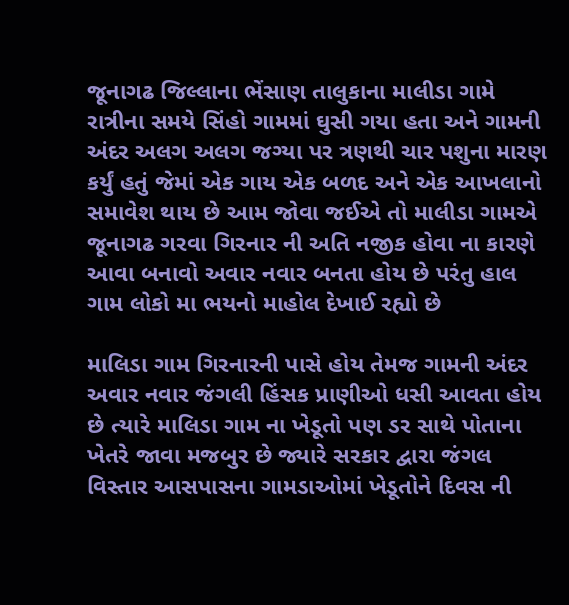જૂનાગઢ જિલ્લાના ભેંસાણ તાલુકાના માલીડા ગામે રાત્રીના સમયે સિંહો ગામમાં ઘુસી ગયા હતા અને ગામની અંદર અલગ અલગ જગ્યા પર ત્રણથી ચાર પશુના મારણ કર્યું હતું જેમાં એક ગાય એક બળદ અને એક આખલાનો સમાવેશ થાય છે આમ જોવા જઈએ તો માલીડા ગામએ જૂનાગઢ ગરવા ગિરનાર ની અતિ નજીક હોવા ના કારણે આવા બનાવો અવાર નવાર બનતા હોય છે પરંતુ હાલ ગામ લોકો મા ભયનો માહોલ દેખાઈ રહ્યો છે

માલિડા ગામ ગિરનારની પાસે હોય તેમજ ગામની અંદર અવાર નવાર જંગલી હિંસક પ્રાણીઓ ધસી આવતા હોય છે ત્યારે માલિડા ગામ ના ખેડૂતો પણ ડર સાથે પોતાના ખેતરે જાવા મજબુર છે જ્યારે સરકાર દ્વારા જંગલ વિસ્તાર આસપાસના ગામડાઓમાં ખેડૂતોને દિવસ ની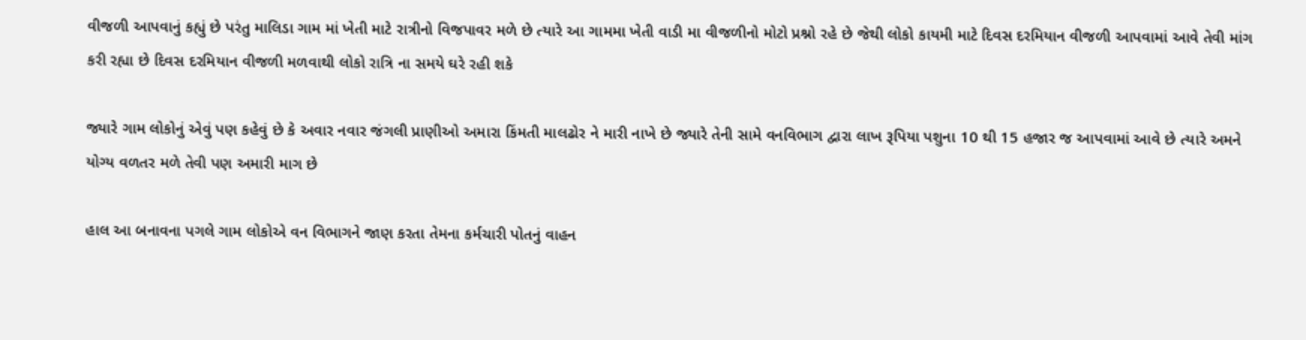વીજળી આપવાનું કહ્યું છે પરંતુ માલિડા ગામ માં ખેતી માટે રાત્રીનો વિજપાવર મળે છે ત્યારે આ ગામમા ખેતી વાડી મા વીજળીનો મોટો પ્રશ્નો રહે છે જેથી લોકો કાયમી માટે દિવસ દરમિયાન વીજળી આપવામાં આવે તેવી માંગ કરી રહ્યા છે દિવસ દરમિયાન વીજળી મળવાથી લોકો રાત્રિ ના સમયે ઘરે રહી શકે

જ્યારે ગામ લોકોનું એવું પણ કહેવું છે કે અવાર નવાર જંગલી પ્રાણીઓ અમારા કિંમતી માલઢોર ને મારી નાખે છે જ્યારે તેની સામે વનવિભાગ દ્વારા લાખ રૂપિયા પશુના 10 થી 15 હજાર જ આપવામાં આવે છે ત્યારે અમને યોગ્ય વળતર મળે તેવી પણ અમારી માગ છે

હાલ આ બનાવના પગલે ગામ લોકોએ વન વિભાગને જાણ કરતા તેમના કર્મચારી પોતનું વાહન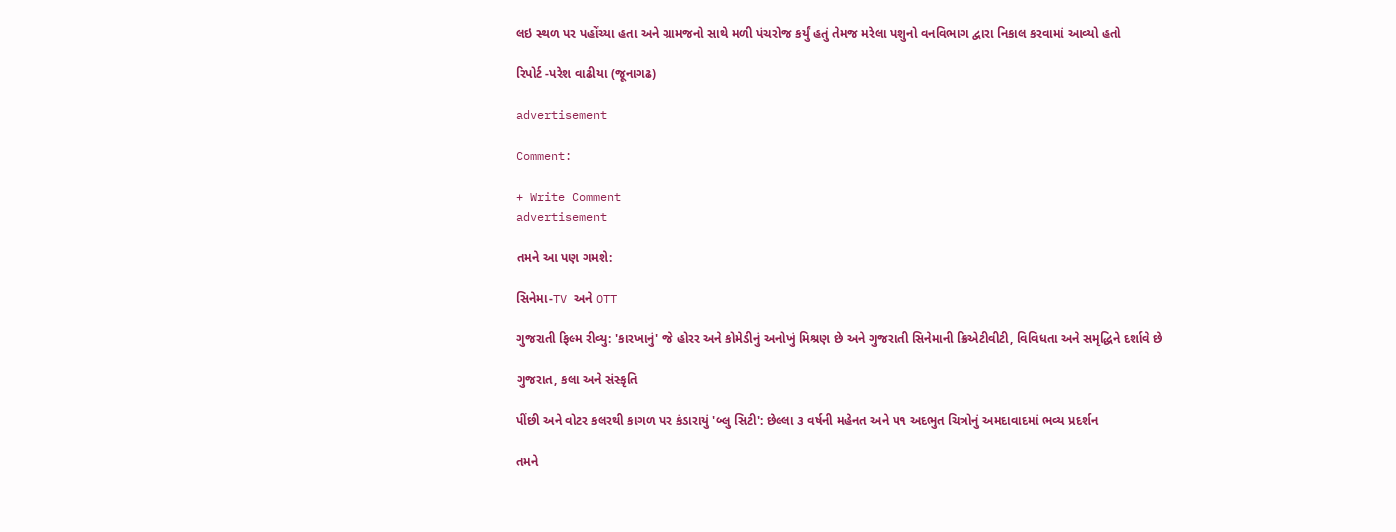લઇ સ્થળ પર પહોંચ્યા હતા અને ગ્રામજનો સાથે મળી પંચરોજ કર્યું હતું તેમજ મરેલા પશુનો વનવિભાગ દ્વારા નિકાલ કરવામાં આવ્યો હતો

રિપોર્ટ -પરેશ વાઢીયા (જૂનાગઢ)

advertisement

Comment:

+ Write Comment
advertisement

તમને આ પણ ગમશે:

સિનેમા-TV અને OTT

ગુજરાતી ફિલ્મ રીવ્યુ: 'કારખાનું' જે હોરર અને કોમેડીનું અનોખું મિશ્રણ છે અને ગુજરાતી સિનેમાની ક્રિએટીવીટી, વિવિધતા અને સમૃદ્ધિને દર્શાવે છે

ગુજરાત, કલા અને સંસ્કૃતિ

પીંછી અને વોટર કલરથી કાગળ પર કંડારાયું 'બ્લુ સિટી': છેલ્લા ૩ વર્ષની મહેનત અને ૫૧ અદભુત ચિત્રોનું અમદાવાદમાં ભવ્ય પ્રદર્શન

તમને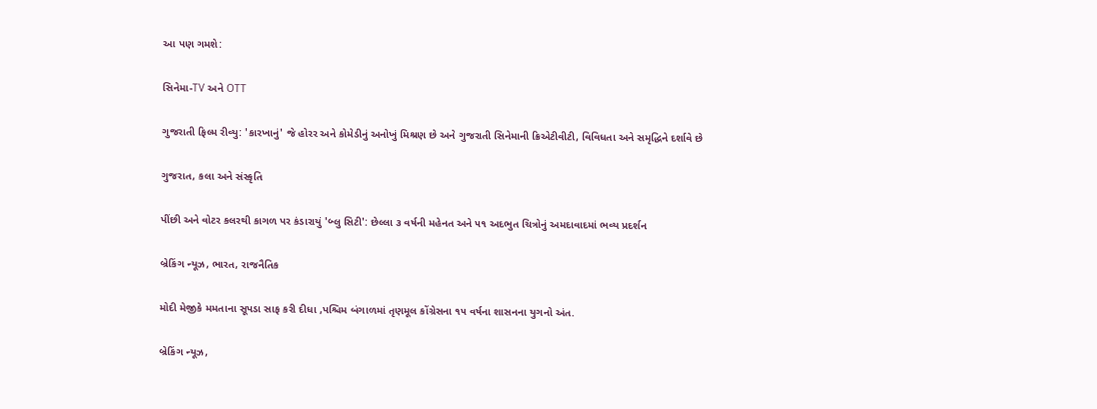આ પણ ગમશે:

સિનેમા-TV અને OTT

ગુજરાતી ફિલ્મ રીવ્યુ: 'કારખાનું' જે હોરર અને કોમેડીનું અનોખું મિશ્રણ છે અને ગુજરાતી સિનેમાની ક્રિએટીવીટી, વિવિધતા અને સમૃદ્ધિને દર્શાવે છે

ગુજરાત, કલા અને સંસ્કૃતિ

પીંછી અને વોટર કલરથી કાગળ પર કંડારાયું 'બ્લુ સિટી': છેલ્લા ૩ વર્ષની મહેનત અને ૫૧ અદભુત ચિત્રોનું અમદાવાદમાં ભવ્ય પ્રદર્શન

બ્રેકિંગ ન્યૂઝ, ભારત, રાજનૈતિક

મોદી મેજીકે મમતાના સૂપડા સાફ કરી દીધા ,પશ્ચિમ બંગાળમાં તૃણમૂલ કોંગ્રેસના ૧૫ વર્ષના શાસનના યુગનો અંત.

બ્રેકિંગ ન્યૂઝ,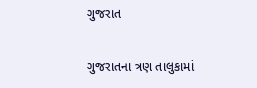ગુજરાત

ગુજરાતના ત્રણ તાલુકામાં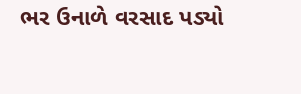ભર ઉનાળે વરસાદ પડ્યો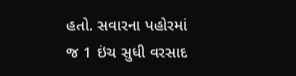હતો. સવારના પહોરમાં જ 1 ઇંચ સુધી વરસાદ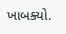ખાબક્યો.